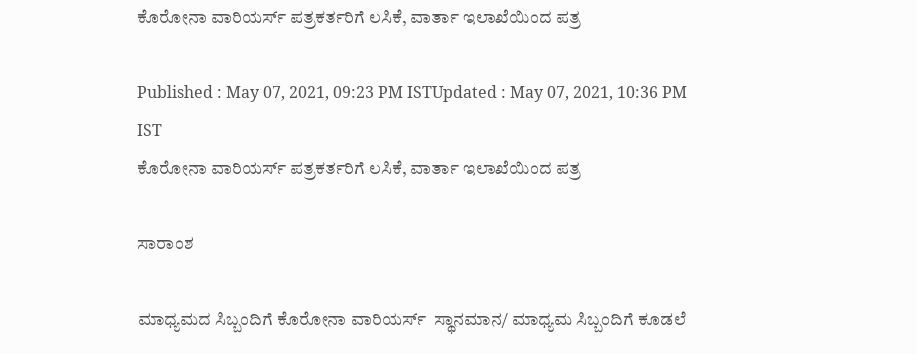ಕೊರೋನಾ ವಾರಿಯರ್ಸ್ ಪತ್ರಕರ್ತರಿಗೆ ಲಸಿಕೆ, ವಾರ್ತಾ ಇಲಾಖೆಯಿಂದ ಪತ್ರ

Published : May 07, 2021, 09:23 PM ISTUpdated : May 07, 2021, 10:36 PM IST
ಕೊರೋನಾ ವಾರಿಯರ್ಸ್ ಪತ್ರಕರ್ತರಿಗೆ ಲಸಿಕೆ, ವಾರ್ತಾ ಇಲಾಖೆಯಿಂದ ಪತ್ರ

ಸಾರಾಂಶ

ಮಾಧ್ಯಮದ ಸಿಬ್ಬಂದಿಗೆ ಕೊರೋನಾ ವಾರಿಯರ್ಸ್  ಸ್ಥಾನಮಾನ/ ಮಾಧ್ಯಮ ಸಿಬ್ಬಂದಿಗೆ ಕೂಡಲೆ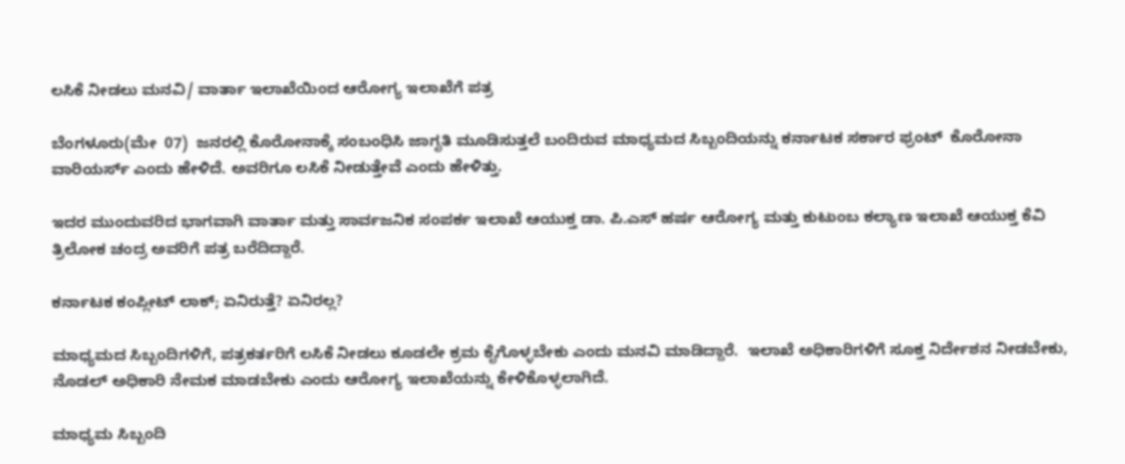ಲಸಿಕೆ ನೀಡಲು ಮನವಿ/ ವಾರ್ತಾ ಇಲಾಖೆಯಿಂದ ಆರೋಗ್ಯ ಇಲಾಖೆಗೆ ಪತ್ರ

ಬೆಂಗಳೂರು(ಮೇ  07)  ಜನರಲ್ಲಿ ಕೊರೋನಾಕ್ಕೆ ಸಂಬಂಧಿಸಿ ಜಾಗೃತಿ ಮೂಡಿಸುತ್ತಲೆ ಬಂದಿರುವ ಮಾಧ್ಯಮದ ಸಿಬ್ಬಂದಿಯನ್ನು ಕರ್ನಾಟಕ ಸರ್ಕಾರ ಫ್ರಂಟ್  ಕೊರೋನಾ ವಾರಿಯರ್ಸ್ ಎಂದು ಹೇಳಿದೆ. ಅವರಿಗೂ ಲಸಿಕೆ ನೀಡುತ್ತೇವೆ ಎಂದು ಹೇಳಿತ್ತು.

ಇದರ ಮುಂದುವರಿದ ಭಾಗವಾಗಿ ವಾರ್ತಾ ಮತ್ತು ಸಾರ್ವಜನಿಕ ಸಂಪರ್ಕ ಇಲಾಖೆ ಆಯುಕ್ತ ಡಾ. ಪಿ.ಎಸ್ ಹರ್ಷ ಆರೋಗ್ಯ ಮತ್ತು ಕುಟುಂಬ ಕಲ್ಯಾಣ ಇಲಾಖೆ ಆಯುಕ್ತ ಕೆವಿ ತ್ರಿಲೋಕ ಚಂದ್ರ ಅವರಿಗೆ ಪತ್ರ ಬರೆದಿದ್ದಾರೆ.

ಕರ್ನಾಟಕ ಕಂಪ್ಲೀಟ್ ಲಾಕ್; ಏನಿರುತ್ತೆ? ಏನಿರಲ್ಲ?

ಮಾಧ್ಯಮದ ಸಿಬ್ಬಂದಿಗಳಿಗೆ, ಪತ್ರಕರ್ತರಿಗೆ ಲಸಿಕೆ ನೀಡಲು ಕೂಡಲೇ ಕ್ರಮ ಕೈಗೊಳ್ಳಬೇಕು ಎಂದು ಮನವಿ ಮಾಡಿದ್ದಾರೆ.  ಇಲಾಖೆ ಅಧಿಕಾರಿಗಳಿಗೆ ಸೂಕ್ತ ನಿರ್ದೇಶನ ನೀಡಬೇಕು, ನೊಡಲ್ ಅಧಿಕಾರಿ ನೇಮಕ ಮಾಡಬೇಕು ಎಂದು ಆರೋಗ್ಯ ಇಲಾಖೆಯನ್ನು ಕೇಳಿಕೊಳ್ಳಲಾಗಿದೆ.

ಮಾಧ್ಯಮ ಸಿಬ್ಬಂದಿ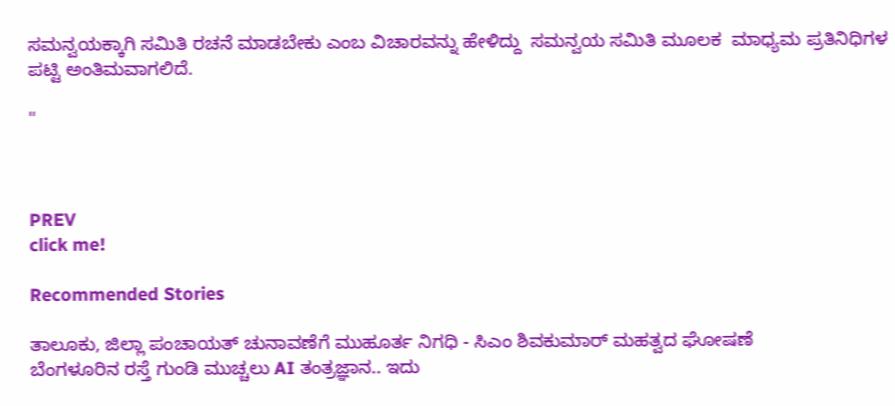ಸಮನ್ವಯಕ್ಕಾಗಿ ಸಮಿತಿ ರಚನೆ ಮಾಡಬೇಕು ಎಂಬ ವಿಚಾರವನ್ನು ಹೇಳಿದ್ದು  ಸಮನ್ವಯ ಸಮಿತಿ ಮೂಲಕ  ಮಾಧ್ಯಮ ಪ್ರತಿನಿಧಿಗಳ ಪಟ್ಟಿ ಅಂತಿಮವಾಗಲಿದೆ.

"



PREV
click me!

Recommended Stories

ತಾಲೂಕು, ಜಿಲ್ಲಾ ಪಂಚಾಯತ್ ಚುನಾವಣೆಗೆ ಮುಹೂರ್ತ ನಿಗಧಿ - ಸಿಎಂ ಶಿವಕುಮಾರ್ ಮಹತ್ವದ ಘೋಷಣೆ
ಬೆಂಗಳೂರಿನ ರಸ್ತೆ ಗುಂಡಿ ಮುಚ್ಚಲು AI ತಂತ್ರಜ್ಞಾನ.. ಇದು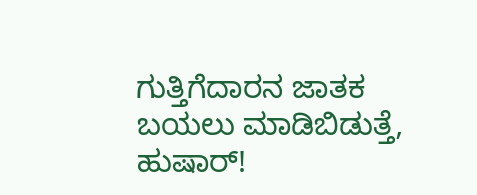ಗುತ್ತಿಗೆದಾರನ ಜಾತಕ ಬಯಲು ಮಾಡಿಬಿಡುತ್ತೆ, ಹುಷಾರ್!